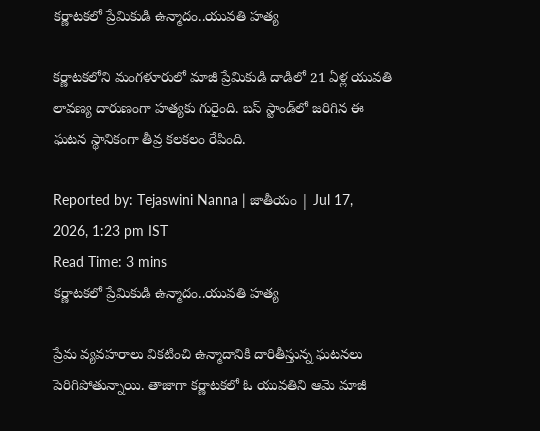కర్ణాటకలో ప్రేమికుడి ఉన్మాదం..యువతి హత్య

కర్ణాటకలోని మంగళూరులో మాజీ ప్రేమికుడి దాడిలో 21 ఏళ్ల యువతి లావణ్య దారుణంగా హత్యకు గురైంది. బస్ స్టాండ్‌లో జరిగిన ఈ ఘటన స్థానికంగా తీవ్ర కలకలం రేపింది.

Reported by: Tejaswini Nanna | జాతీయం | Jul 17, 2026, 1:23 pm IST
Read Time: 3 mins
కర్ణాటకలో ప్రేమికుడి ఉన్మాదం..యువతి హత్య

ప్రేమ వ్యవహరాలు వికటించి ఉన్మాదానికి దారితీస్తున్న ఘటనలు పెరిగిపోతున్నాయి. తాజాగా కర్ణాటకలో ఓ యువతిని ఆమె మాజీ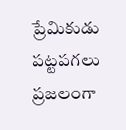ప్రేమికుడు పట్టపగలు ప్రజలంగా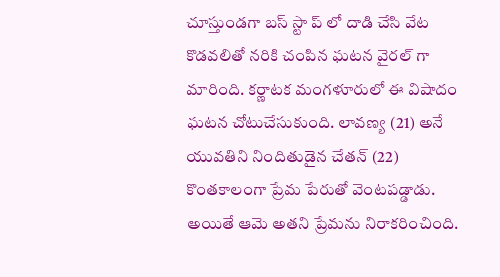చూస్తుండగా బస్ స్టా ప్ లో దాడి చేసి వేట కొడవలితో నరికి చంపిన ఘటన వైరల్ గా మారింది. కర్ణాటక మంగళూరులో ఈ విషాదం ఘటన చోటుచేసుకుంది. లావణ్య (21) అనే యువతిని నిందితుడైన చేతన్ (22) కొంతకాలంగా ప్రేమ పేరుతో వెంటపడ్డాడు. అయితే ఆమె అతని ప్రేమను నిరాకరించింది.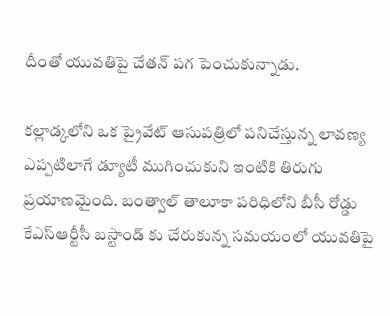దీంతో యువతిపై చేతన్ పగ పెంచుకున్నాడు.

కల్లాడ్కలోని ఒక ప్రైవేట్ ఆసుపత్రిలో పనిచేస్తున్న లావణ్య ఎప్పటిలాగే డ్యూటీ ముగించుకుని ఇంటికి తిరుగు ప్రయాణమైంది. బంత్వాల్ తాలూకా పరిధిలోని బీసీ రోడ్డు కేఎస్ఆర్టీసీ బస్టాండ్ కు చేరుకున్న సమయంలో యువతిపై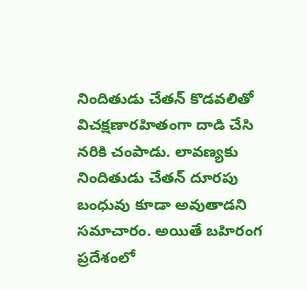నిందితుడు చేతన్ కొడవలితో విచక్షణారహితంగా దాడి చేసి నరికి చంపాడు. లావణ్యకు నిందితుడు చేతన్ దూరపు బంధువు కూడా అవుతాడని సమాచారం. అయితే బహిరంగ ప్రదేశంలో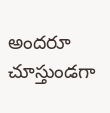అందరూ చూస్తుండగా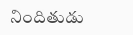నిందితుడు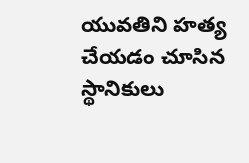యువతిని హత్య చేయడం చూసిన స్థానికులు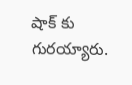షాక్ కు గురయ్యారు.